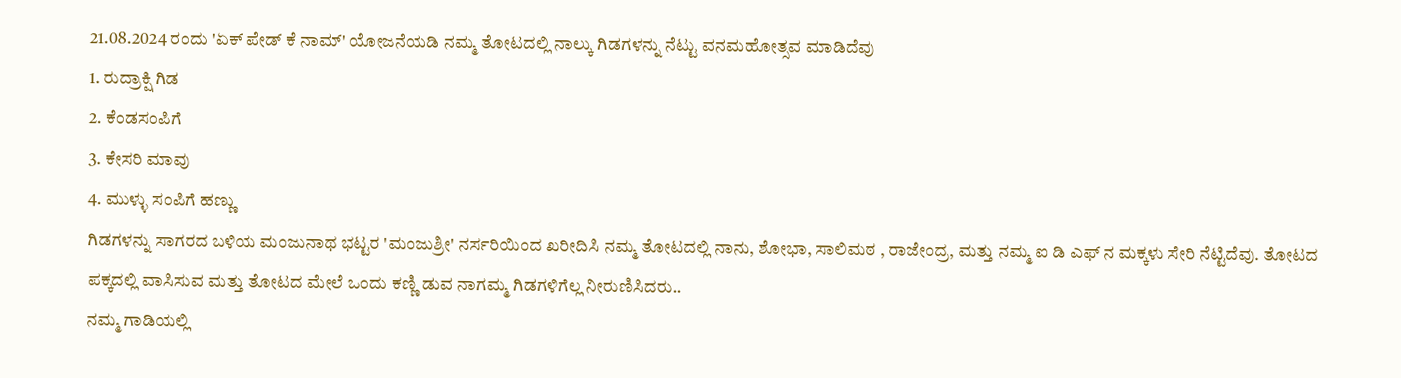21.08.2024 ರಂದು 'ಏಕ್ ಪೇಡ್ ಕೆ ನಾಮ್' ಯೋಜನೆಯಡಿ ನಮ್ಮ ತೋಟದಲ್ಲಿ ನಾಲ್ಕು ಗಿಡಗಳನ್ನು ನೆಟ್ಟು ವನಮಹೋತ್ಸವ ಮಾಡಿದೆವು
1. ರುದ್ರಾಕ್ಷಿ ಗಿಡ
2. ಕೆಂಡಸಂಪಿಗೆ
3. ಕೇಸರಿ ಮಾವು
4. ಮುಳ್ಳು ಸಂಪಿಗೆ ಹಣ್ಣು
ಗಿಡಗಳನ್ನು ಸಾಗರದ ಬಳಿಯ ಮಂಜುನಾಥ ಭಟ್ಟರ 'ಮಂಜುಶ್ರೀ' ನರ್ಸರಿಯಿಂದ ಖರೀದಿಸಿ ನಮ್ಮ ತೋಟದಲ್ಲಿ ನಾನು, ಶೋಭಾ, ಸಾಲಿಮಠ , ರಾಜೇಂದ್ರ, ಮತ್ತು ನಮ್ಮ ಐ ಡಿ ಎಫ್ ನ ಮಕ್ಕಳು ಸೇರಿ ನೆಟ್ಟಿದೆವು. ತೋಟದ ಪಕ್ಕದಲ್ಲಿ ವಾಸಿಸುವ ಮತ್ತು ತೋಟದ ಮೇಲೆ ಒಂದು ಕಣ್ಣಿ ಡುವ ನಾಗಮ್ಮ ಗಿಡಗಳಿಗೆಲ್ಲ ನೀರುಣಿಸಿದರು..
ನಮ್ಮ ಗಾಡಿಯಲ್ಲಿ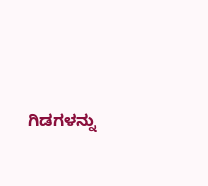ಗಿಡಗಳನ್ನು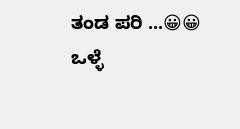ತಂಡ ಪರಿ ...😀😀
ಒಳ್ಳೆ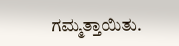ಗಮ್ಮತ್ತಾಯಿತು.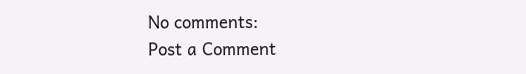No comments:
Post a Comment